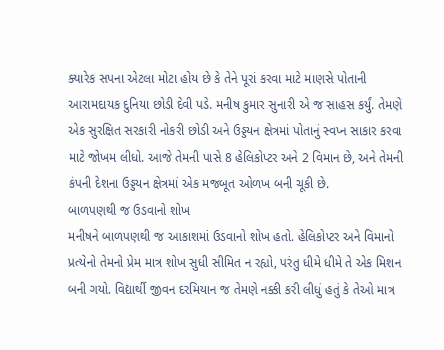ક્યારેક સપના એટલા મોટા હોય છે કે તેને પૂરાં કરવા માટે માણસે પોતાની આરામદાયક દુનિયા છોડી દેવી પડે. મનીષ કુમાર સુનારી એ જ સાહસ કર્યું. તેમણે એક સુરક્ષિત સરકારી નોકરી છોડી અને ઉડ્ડયન ક્ષેત્રમાં પોતાનું સ્વપ્ન સાકાર કરવા માટે જોખમ લીધો. આજે તેમની પાસે 8 હેલિકોપ્ટર અને 2 વિમાન છે, અને તેમની કંપની દેશના ઉડ્ડયન ક્ષેત્રમાં એક મજબૂત ઓળખ બની ચૂકી છે.
બાળપણથી જ ઉડવાનો શોખ
મનીષને બાળપણથી જ આકાશમાં ઉડવાનો શોખ હતો. હેલિકોપ્ટર અને વિમાનો પ્રત્યેનો તેમનો પ્રેમ માત્ર શોખ સુધી સીમિત ન રહ્યો, પરંતુ ધીમે ધીમે તે એક મિશન બની ગયો. વિદ્યાર્થી જીવન દરમિયાન જ તેમણે નક્કી કરી લીધું હતું કે તેઓ માત્ર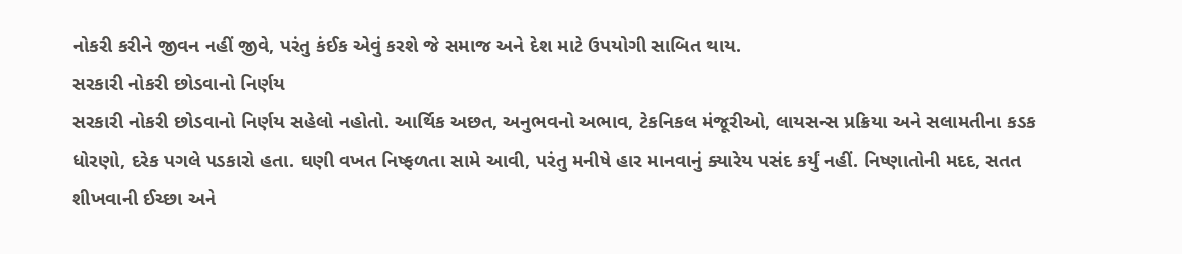નોકરી કરીને જીવન નહીં જીવે, પરંતુ કંઈક એવું કરશે જે સમાજ અને દેશ માટે ઉપયોગી સાબિત થાય.
સરકારી નોકરી છોડવાનો નિર્ણય
સરકારી નોકરી છોડવાનો નિર્ણય સહેલો નહોતો. આર્થિક અછત, અનુભવનો અભાવ, ટેકનિકલ મંજૂરીઓ, લાયસન્સ પ્રક્રિયા અને સલામતીના કડક ધોરણો, દરેક પગલે પડકારો હતા. ઘણી વખત નિષ્ફળતા સામે આવી, પરંતુ મનીષે હાર માનવાનું ક્યારેય પસંદ કર્યું નહીં. નિષ્ણાતોની મદદ, સતત શીખવાની ઈચ્છા અને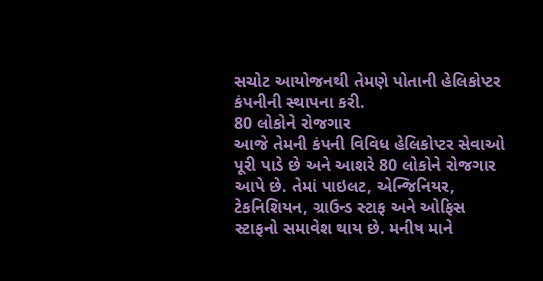સચોટ આયોજનથી તેમણે પોતાની હેલિકોપ્ટર કંપનીની સ્થાપના કરી.
80 લોકોને રોજગાર
આજે તેમની કંપની વિવિધ હેલિકોપ્ટર સેવાઓ પૂરી પાડે છે અને આશરે 80 લોકોને રોજગાર આપે છે. તેમાં પાઇલટ, એન્જિનિયર, ટેકનિશિયન, ગ્રાઉન્ડ સ્ટાફ અને ઓફિસ સ્ટાફનો સમાવેશ થાય છે. મનીષ માને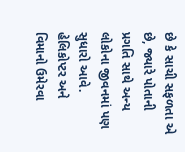છે કે સાચી સફળતા એ છે, જ્યારે પોતાની પ્રગતિ સાથે અન્ય લોકોના જીવનમાં પણ સુધારો આવે.
હેલિકોપ્ટર અને વિમાનો ઉમેરવા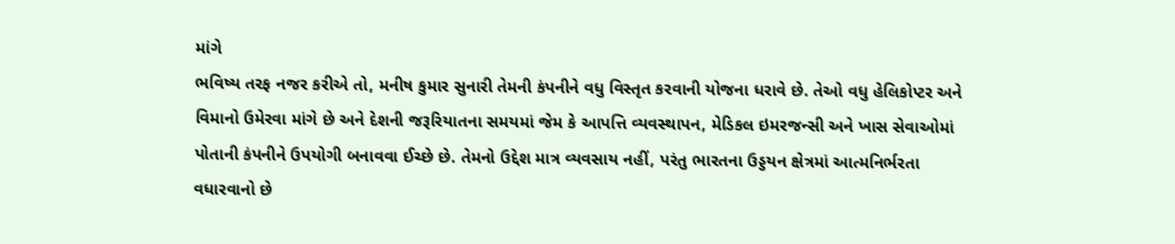માંગે
ભવિષ્ય તરફ નજર કરીએ તો, મનીષ કુમાર સુનારી તેમની કંપનીને વધુ વિસ્તૃત કરવાની યોજના ધરાવે છે. તેઓ વધુ હેલિકોપ્ટર અને વિમાનો ઉમેરવા માંગે છે અને દેશની જરૂરિયાતના સમયમાં જેમ કે આપત્તિ વ્યવસ્થાપન, મેડિકલ ઇમરજન્સી અને ખાસ સેવાઓમાં પોતાની કંપનીને ઉપયોગી બનાવવા ઈચ્છે છે. તેમનો ઉદ્દેશ માત્ર વ્યવસાય નહીં, પરંતુ ભારતના ઉડ્ડયન ક્ષેત્રમાં આત્મનિર્ભરતા વધારવાનો છે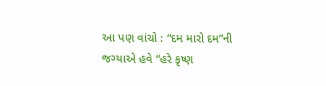આ પણ વાંચો : “દમ મારો દમ”ની જગ્યાએ હવે “હરે કૃષ્ણ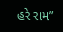હરે રામ”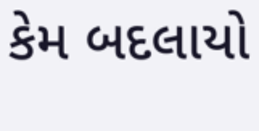કેમ બદલાયો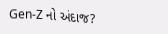Gen-Z નો અંદાજ?